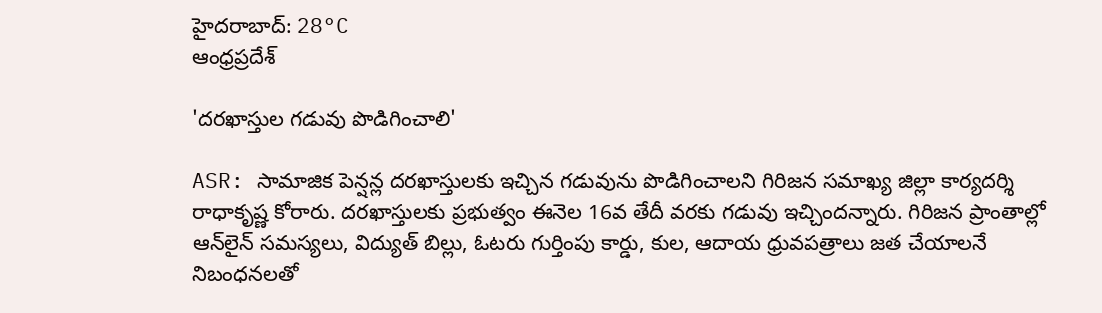హైదరాబాద్: 28°C
ఆంధ్రప్రదేశ్

'దరఖాస్తుల గడువు పొడిగించాలి'

ASR: సామాజిక పెన్షన్ల దరఖాస్తులకు ఇచ్చిన గడువును పొడిగించాలని గిరిజన సమాఖ్య జిల్లా కార్యదర్శి రాధాకృష్ణ కోరారు. దరఖాస్తులకు ప్రభుత్వం ఈనెల 16వ తేదీ వరకు గడువు ఇచ్చిందన్నారు. గిరిజన ప్రాంతాల్లో ఆన్‌లైన్ సమస్యలు, విద్యుత్ బిల్లు, ఓటరు గుర్తింపు కార్డు, కుల, ఆదాయ ధ్రువపత్రాలు జత చేయాలనే నిబంధనలతో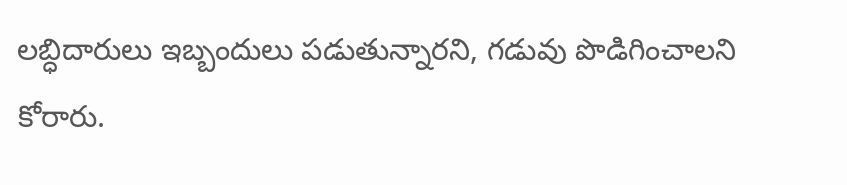లబ్ధిదారులు ఇబ్బందులు పడుతున్నారని, గడువు పొడిగించాలని కోరారు.